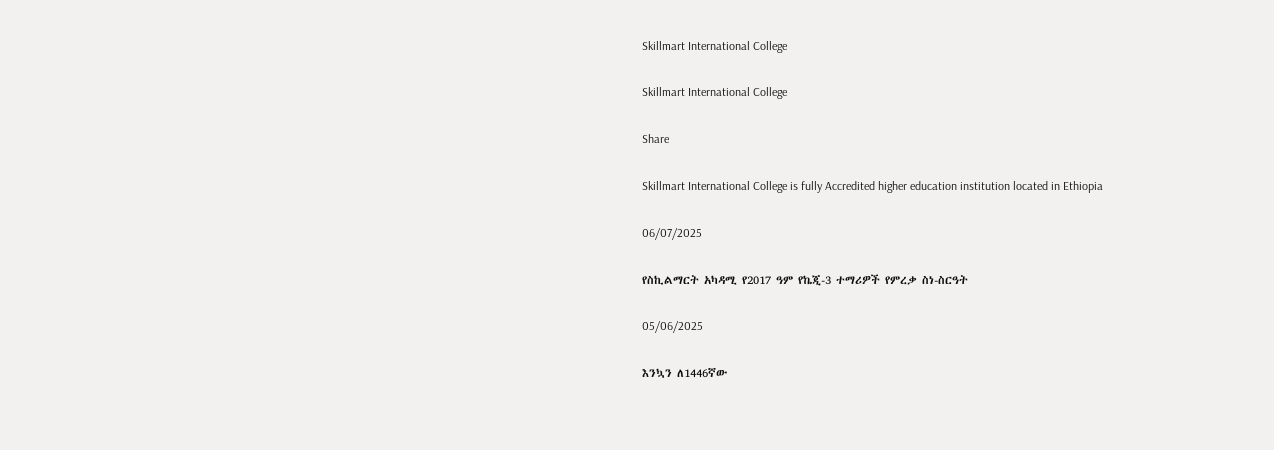Skillmart International College

Skillmart International College

Share

Skillmart International College is fully Accredited higher education institution located in Ethiopia

06/07/2025

የስኪልማርት አካዳሚ የ2017 ዓም የኬጂ-3 ተማሪዎች የምረቃ ስነ-ስርዓት

05/06/2025

እንኳን ለ1446ኛው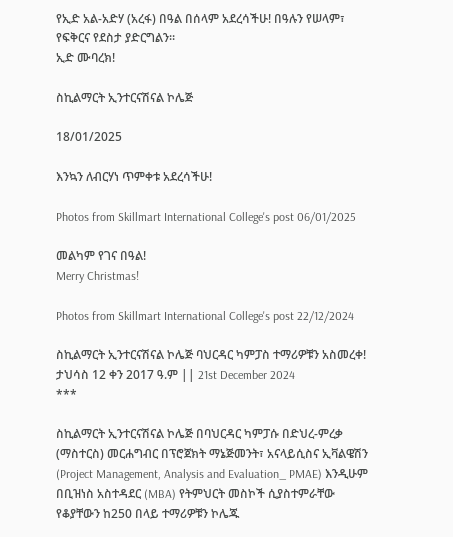የኢድ አል-አድሃ (አረፋ) በዓል በሰላም አደረሳችሁ! በዓሉን የሠላም፣ የፍቅርና የደስታ ያድርግልን።
ኢድ ሙባረክ!

ስኪልማርት ኢንተርናሽናል ኮሌጅ

18/01/2025

እንኳን ለብርሃነ ጥምቀቱ አደረሳችሁ!

Photos from Skillmart International College's post 06/01/2025

መልካም የገና በዓል!
Merry Christmas!

Photos from Skillmart International College's post 22/12/2024

ስኪልማርት ኢንተርናሽናል ኮሌጅ ባህርዳር ካምፓስ ተማሪዎቹን አስመረቀ!
ታህሳስ 12 ቀን 2017 ዓ.ም || 21st December 2024
***

ስኪልማርት ኢንተርናሽናል ኮሌጅ በባህርዳር ካምፓሱ በድህረ-ምረቃ (ማስተርስ) መርሐግብር በፕሮጀክት ማኔጅመንት፣ አናላይሲስና ኢቫልዌሽን (Project Management, Analysis and Evaluation_ PMAE) እንዲሁም በቢዝነስ አስተዳደር (MBA) የትምህርት መስኮች ሲያስተምራቸው የቆያቸውን ከ250 በላይ ተማሪዎቹን ኮሌጁ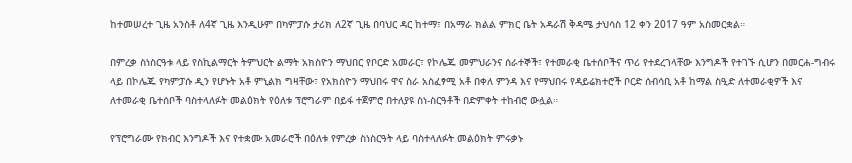ከተመሠረተ ጊዜ አንስቶ ለ4ኛ ጊዜ እንዲሁም በካምፓሱ ታሪክ ለ2ኛ ጊዜ በባህር ዳር ከተማ፣ በአማራ ክልል ምክር ቤት አዳራሽ ቅዳሜ ታህሳስ 12 ቀን 2017 ዓም አስመርቋል።

በምረቃ ስነስርዓቱ ላይ የስኪልማርት ትምህርት ልማት አክስዮን ማህበር የቦርድ አመራር፣ የኮሌጁ መምህራንና ሰራተኞች፣ የተመራቂ ቤተሰቦችና ጥሪ የተደረገላቸው እንግዶች የተገኙ ሲሆን በመርሐ-ግብሩ ላይ በኮሌጁ የካምፓሱ ዲን የሆኑት አቶ ምኒልክ ግዛቸው፣ የአክስዮን ማህበሩ ዋና ስራ አስፈፃሚ አቶ በቀለ ምንዳ እና የማህበሩ የዳይሬክተሮች ቦርድ ሰብሳቢ አቶ ከማል ስዒድ ለተመራቂዎች እና ለተመራቂ ቤተሰቦች ባስተላለፉት መልዕክት የዕለቱ ፕሮግራም በይፋ ተጀምሮ በተለያዩ ስነ-ስርዓቶች በድምቀት ተከብሮ ውሏል።

የፕሮግራሙ የክብር እንግዶች እና የተቋሙ አመራሮች በዕለቱ የምረቃ ስነስርዓት ላይ ባስተላለፉት መልዕክት ምሩቃኑ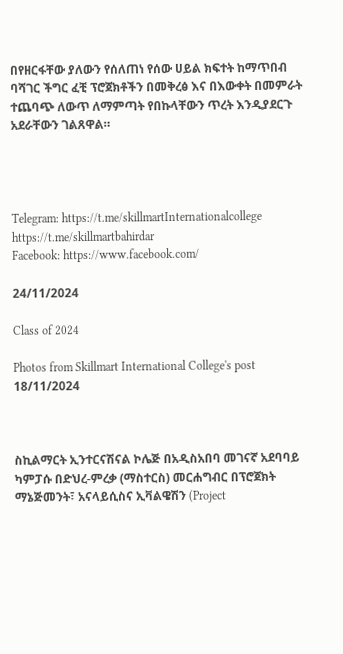በየዘርፋቸው ያለውን የሰለጠነ የሰው ሀይል ክፍተት ከማጥበብ ባሻገር ችግር ፈቺ ፕሮጀክቶችን በመቅረፅ እና በእውቀት በመምራት ተጨባጭ ለውጥ ለማምጣት የበኩላቸውን ጥረት እንዲያደርጉ አደራቸውን ገልጸዋል።




Telegram: https://t.me/skillmartInternationalcollege
https://t.me/skillmartbahirdar
Facebook: https://www.facebook.com/

24/11/2024

Class of 2024

Photos from Skillmart International College's post 18/11/2024



ስኪልማርት ኢንተርናሽናል ኮሌጅ በአዲስአበባ መገናኛ አደባባይ ካምፓሱ በድህረ-ምረቃ (ማስተርስ) መርሐግብር በፕሮጀክት ማኔጅመንት፣ አናላይሲስና ኢቫልዌሽን (Project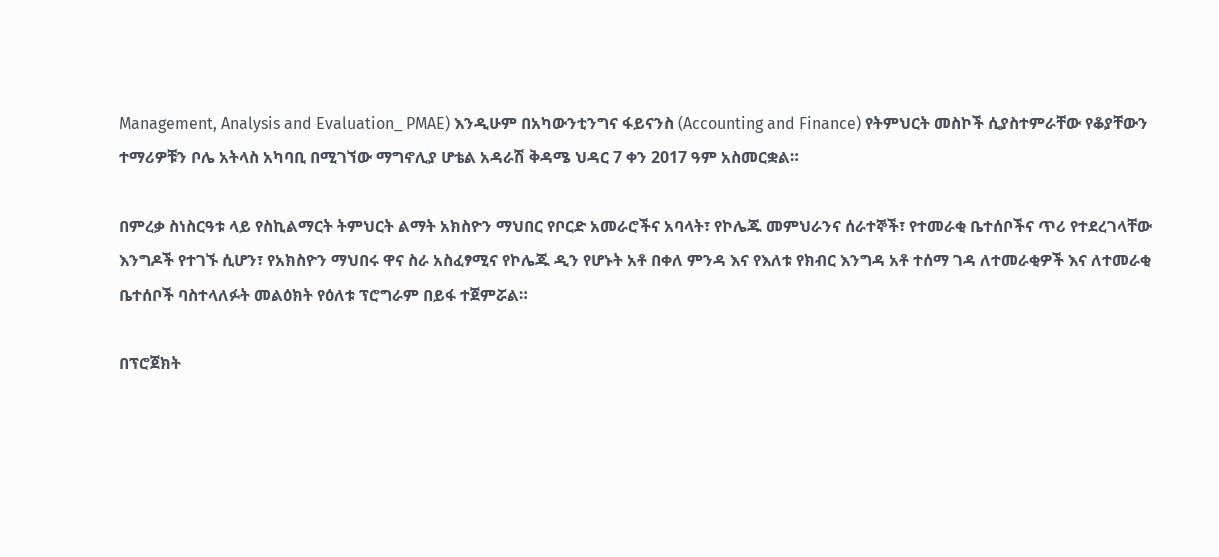Management, Analysis and Evaluation_ PMAE) እንዲሁም በአካውንቲንግና ፋይናንስ (Accounting and Finance) የትምህርት መስኮች ሲያስተምራቸው የቆያቸውን ተማሪዎቹን ቦሌ አትላስ አካባቢ በሚገኘው ማግኖሊያ ሆቴል አዳራሽ ቅዳሜ ህዳር 7 ቀን 2017 ዓም አስመርቋል።

በምረቃ ስነስርዓቱ ላይ የስኪልማርት ትምህርት ልማት አክስዮን ማህበር የቦርድ አመራሮችና አባላት፣ የኮሌጁ መምህራንና ሰራተኞች፣ የተመራቂ ቤተሰቦችና ጥሪ የተደረገላቸው እንግዶች የተገኙ ሲሆን፣ የአክስዮን ማህበሩ ዋና ስራ አስፈፃሚና የኮሌጁ ዲን የሆኑት አቶ በቀለ ምንዳ እና የእለቱ የክብር እንግዳ አቶ ተሰማ ገዳ ለተመራቂዎች እና ለተመራቂ ቤተሰቦች ባስተላለፉት መልዕክት የዕለቱ ፕሮግራም በይፋ ተጀምሯል።

በፕሮጀክት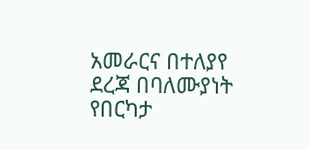አመራርና በተለያየ ደረጃ በባለሙያነት የበርካታ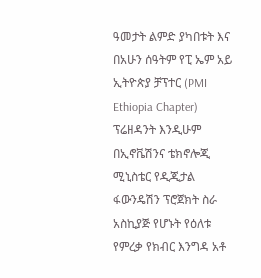ዓመታት ልምድ ያካበቱት እና በአሁን ሰዓትም የፒ ኤም አይ ኢትዮጵያ ቻፕተር (PMI Ethiopia Chapter) ፕሬዘዳንት እንዲሁም በኢኖቬሽንና ቴክኖሎጂ ሚኒስቴር የዲጂታል ፋውንዴሽን ፕሮጀክት ስራ አስኪያጅ የሆኑት የዕለቱ የምረቃ የክብር እንግዳ አቶ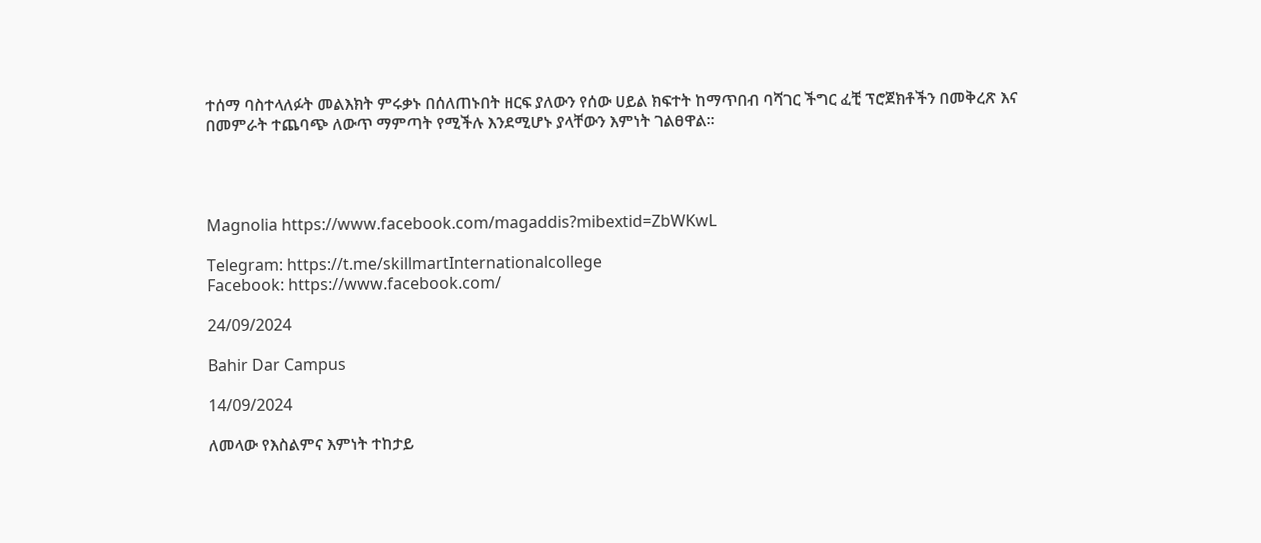ተሰማ ባስተላለፉት መልእክት ምሩቃኑ በሰለጠኑበት ዘርፍ ያለውን የሰው ሀይል ክፍተት ከማጥበብ ባሻገር ችግር ፈቺ ፕሮጀክቶችን በመቅረጽ እና በመምራት ተጨባጭ ለውጥ ማምጣት የሚችሉ እንደሚሆኑ ያላቸውን እምነት ገልፀዋል።




Magnolia https://www.facebook.com/magaddis?mibextid=ZbWKwL

Telegram: https://t.me/skillmartInternationalcollege
Facebook: https://www.facebook.com/

24/09/2024

Bahir Dar Campus

14/09/2024

ለመላው የእስልምና እምነት ተከታይ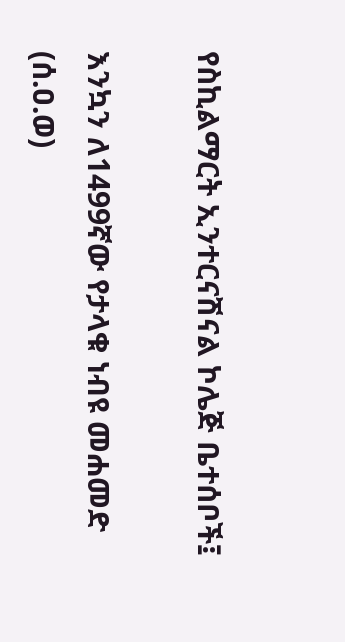የስኪልማርት ኢንተርናሽናል ኮሌጅ ቤተሰቦች፤

እንኳን ለ1499ኛው የታላቁ ነብዩ መሐመድ (ሰ.ዐ.ወ)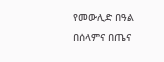የመውሊድ በዓል በሰላምና በጤና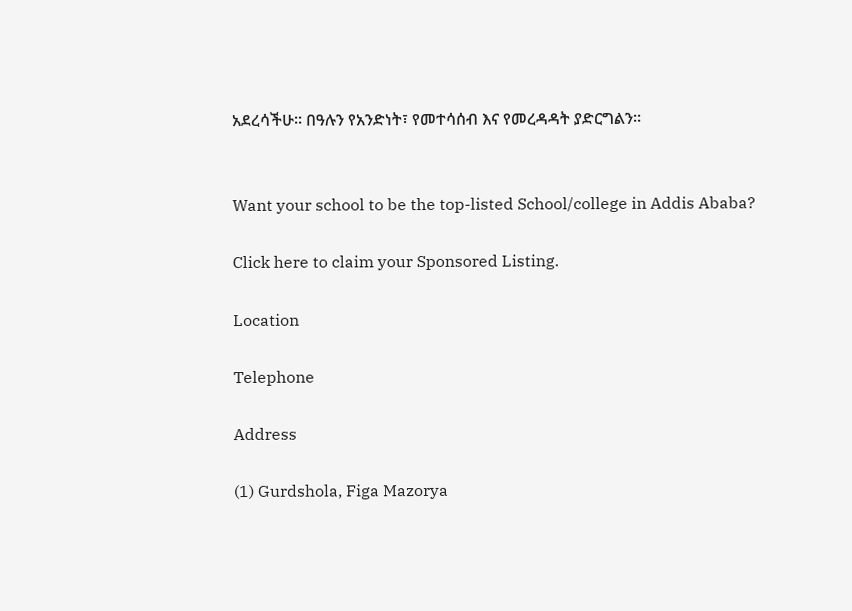አደረሳችሁ፡፡ በዓሉን የአንድነት፣ የመተሳሰብ እና የመረዳዳት ያድርግልን።


Want your school to be the top-listed School/college in Addis Ababa?

Click here to claim your Sponsored Listing.

Location

Telephone

Address

(1) Gurdshola, Figa Mazorya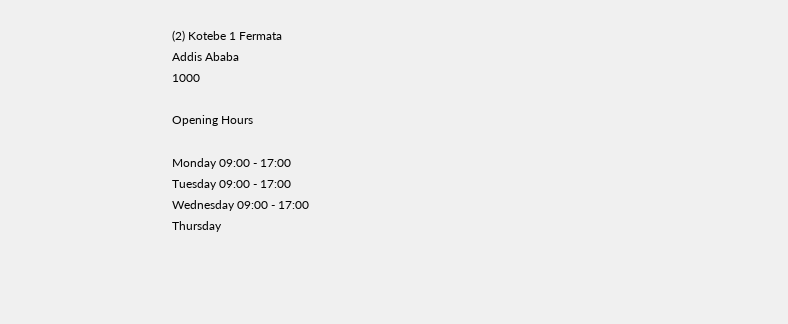(2) Kotebe 1 Fermata
Addis Ababa
1000

Opening Hours

Monday 09:00 - 17:00
Tuesday 09:00 - 17:00
Wednesday 09:00 - 17:00
Thursday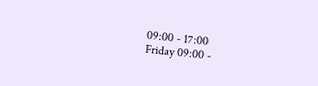09:00 - 17:00
Friday 09:00 -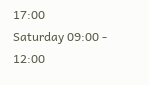17:00
Saturday 09:00 - 12:00